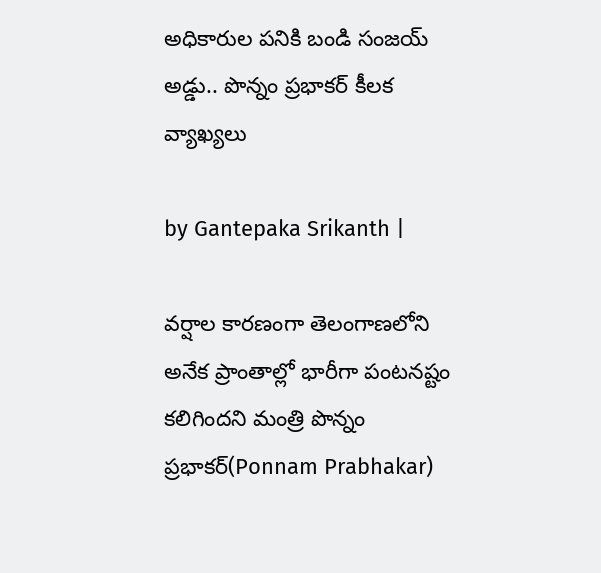అధికారుల పనికి బండి సంజయ్ అడ్డు.. పొన్నం ప్రభాకర్ కీలక వ్యాఖ్యలు

by Gantepaka Srikanth |

వర్షాల కారణంగా తెలంగాణలోని అనేక ప్రాంతాల్లో భారీగా పంటనష్టం కలిగిందని మంత్రి పొన్నం ప్రభాకర్(Ponnam Prabhakar)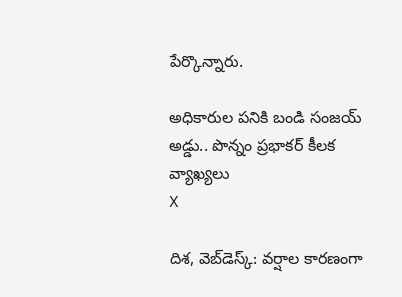పేర్కొన్నారు.

అధికారుల పనికి బండి సంజయ్ అడ్డు.. పొన్నం ప్రభాకర్ కీలక వ్యాఖ్యలు
X

దిశ, వెబ్‌డెస్క్: వర్షాల కారణంగా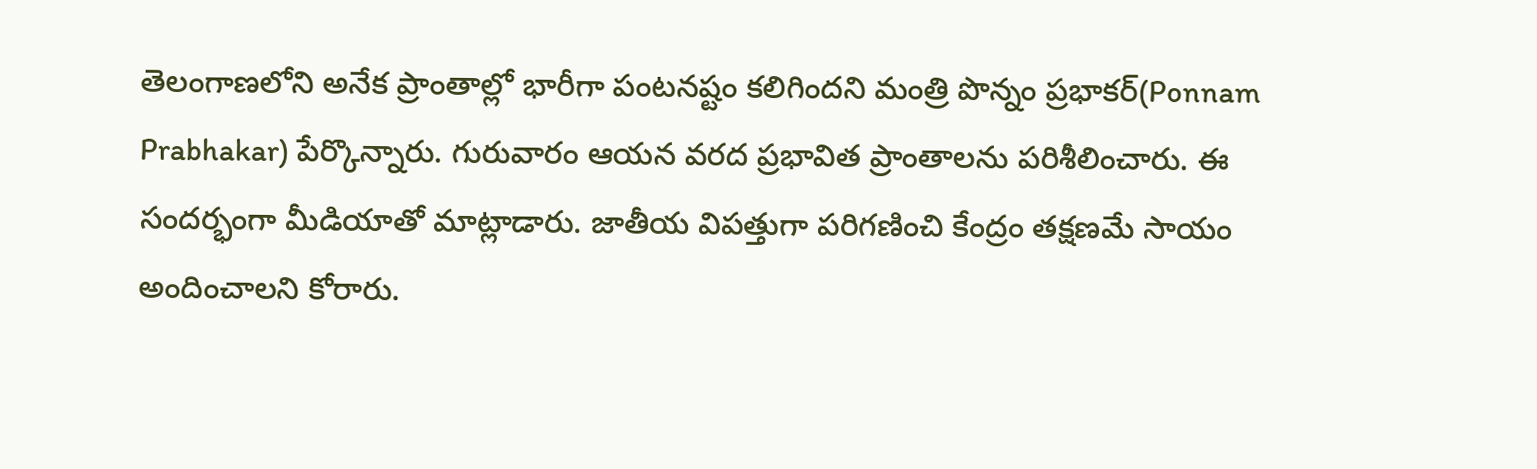తెలంగాణలోని అనేక ప్రాంతాల్లో భారీగా పంటనష్టం కలిగిందని మంత్రి పొన్నం ప్రభాకర్(Ponnam Prabhakar) పేర్కొన్నారు. గురువారం ఆయన వరద ప్రభావిత ప్రాంతాలను పరిశీలించారు. ఈ సందర్భంగా మీడియాతో మాట్లాడారు. జాతీయ విపత్తుగా పరిగణించి కేంద్రం తక్షణమే సాయం అందించాలని కోరారు.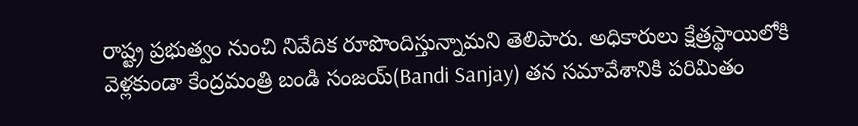రాష్ట్ర ప్రభుత్వం నుంచి నివేదిక రూపొందిస్తున్నామని తెలిపారు. అధికారులు క్షేత్రస్థాయిలోకి వెళ్లకుండా కేంద్రమంత్రి బండి సంజయ్(Bandi Sanjay) తన సమావేశానికి పరిమితం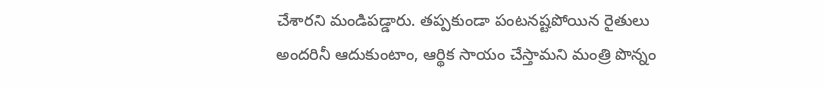చేశారని మండిపడ్డారు. తప్పకుండా పంటనష్టపోయిన రైతులు అందరినీ ఆదుకుంటాం, ఆర్థిక సాయం చేస్తామని మంత్రి పొన్నం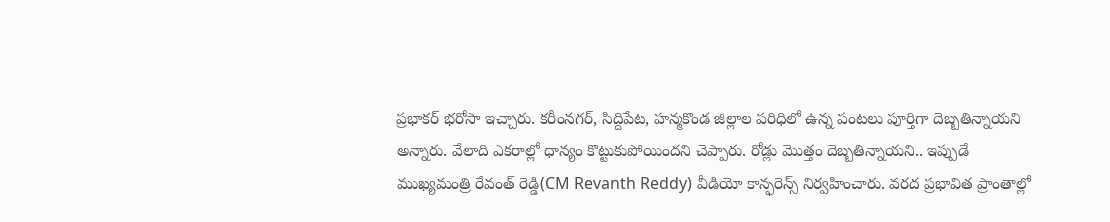ప్రభాకర్ భరోసా ఇచ్చారు. కరీంనగర్, సిద్దిపేట, హన్మకొండ జిల్లాల పరిధిలో ఉన్న పంటలు పూర్తిగా దెబ్బతిన్నాయని అన్నారు. వేలాది ఎకరాల్లో ధాన్యం కొట్టుకుపోయిందని చెప్పారు. రోడ్లు మొత్తం దెబ్బతిన్నాయని.. ఇప్పుడే ముఖ్యమంత్రి రేవంత్ రెడ్డి(CM Revanth Reddy) వీడియో కాన్ఫరెన్స్ నిర్వహించారు. వరద ప్రభావిత ప్రాంతాల్లో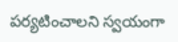పర్యటించాలని స్వయంగా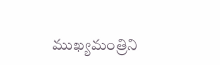ముఖ్యమంత్రిని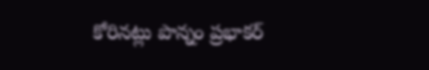కోరినట్లు పొన్నం ప్రభాకర్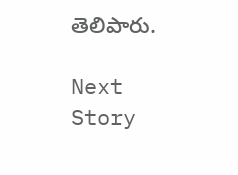తెలిపారు.

Next Story